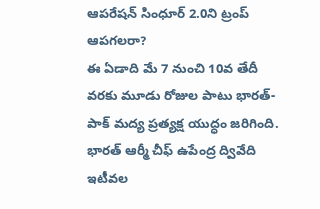ఆపరేషన్ సింధూర్ 2.0ని ట్రంప్ ఆపగలరా?
ఈ ఏడాది మే 7 నుంచి 10వ తేదీ వరకు మూడు రోజుల పాటు భారత్-పాక్ మద్య ప్రత్యక్ష యుద్ధం జరిగింది. భారత్ ఆర్మీ చీఫ్ ఉపేంద్ర ద్వివేది ఇటీవల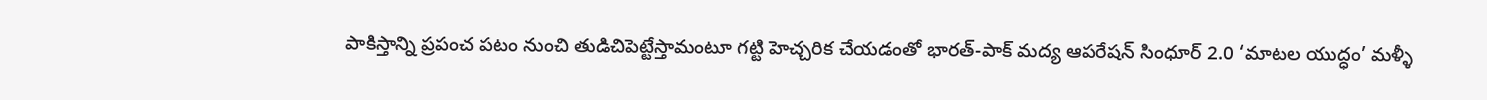పాకిస్తాన్ని ప్రపంచ పటం నుంచి తుడిచిపెట్టేస్తామంటూ గట్టి హెచ్చరిక చేయడంతో భారత్-పాక్ మద్య ఆపరేషన్ సింధూర్ 2.0 ‘మాటల యుద్ధం’ మళ్ళీ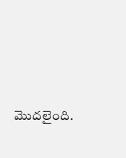మొదలైంది.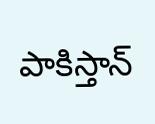పాకిస్తాన్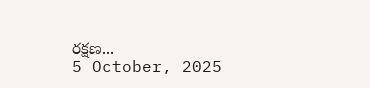రక్షణ...
5 October, 2025